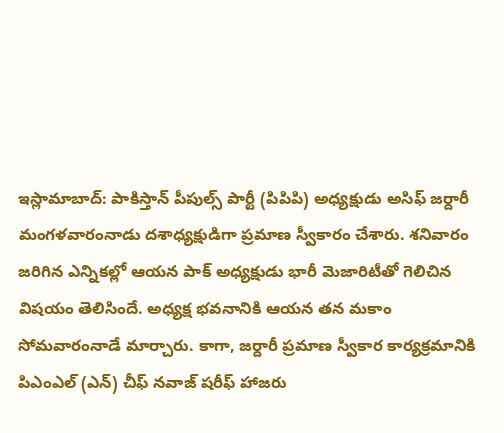ఇస్లామాబాద్: పాకిస్తాన్ పీపుల్స్ పార్టీ (పిపిపి) అధ్యక్షుడు అసిఫ్ జర్దారీ మంగళవారంనాడు దశాధ్యక్షుడిగా ప్రమాణ స్వీకారం చేశారు. శనివారం జరిగిన ఎన్నికల్లో ఆయన పాక్ అధ్యక్షుడు భారీ మెజారిటీతో గెలిచిన విషయం తెలిసిందే. అధ్యక్ష భవనానికి ఆయన తన మకాం సోమవారంనాడే మార్చారు. కాగా, జర్దారీ ప్రమాణ స్వీకార కార్యక్రమానికి పిఎంఎల్ (ఎన్) చీఫ్ నవాజ్ షరీఫ్ హాజరు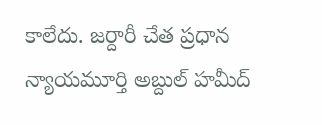కాలేదు. జర్దారీ చేత ప్రధాన న్యాయమూర్తి అబ్దుల్ హమీద్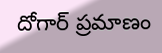దోగార్ ప్రమాణం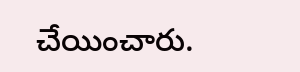చేయించారు.